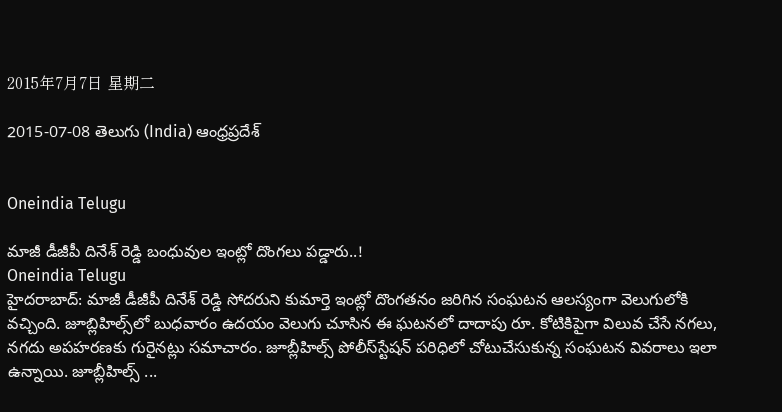2015年7月7日 星期二

2015-07-08 తెలుగు (India) ఆంధ్రప్రదేశ్


Oneindia Telugu

మాజీ డీజీపీ దినేశ్ రెడ్డి బంధువుల ఇంట్లో దొంగలు పడ్డారు..!
Oneindia Telugu
హైదరాబాద్: మాజీ డీజీపీ దినేశ్ రెడ్డి సోదరుని కుమార్తె ఇంట్లో దొంగతనం జరిగిన సంఘటన ఆలస్యంగా వెలుగులోకి వచ్చింది. జూబ్లిహిల్స్‌లో బుధవారం ఉదయం వెలుగు చూసిన ఈ ఘటనలో దాదాపు రూ. కోటికిపైగా విలువ చేసే నగలు, నగదు అపహరణకు గురైనట్లు సమాచారం. జూబ్లీహిల్స్ పోలీస్‌స్టేషన్ పరిధిలో చోటుచేసుకున్న సంఘటన వివరాలు ఇలా ఉన్నాయి. జూబ్లీహిల్స్ ...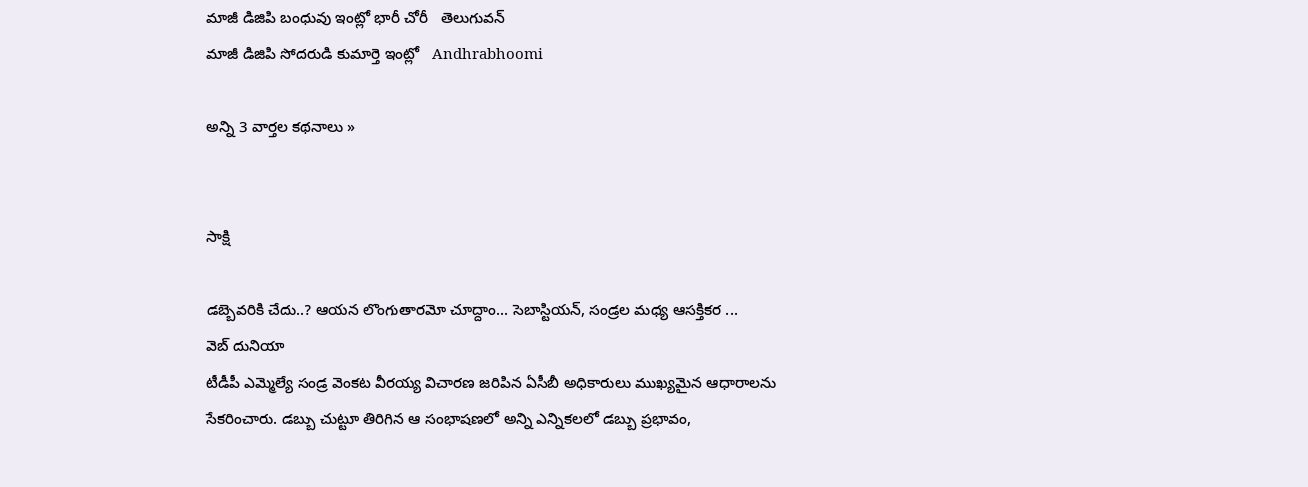మాజీ డిజిపి బంధువు ఇంట్లో భారీ చోరీ   తెలుగువన్
మాజీ డిజిపి సోదరుడి కుమార్తె ఇంట్లో   Andhrabhoomi

అన్ని 3 వార్తల కథనాలు »


సాక్షి

డబ్బెవరికి చేదు..? ఆయన లొంగుతారమో చూద్దాం... సెబాస్టియన్, సండ్రల మధ్య ఆసక్తికర ...
వెబ్ దునియా
టీడీపీ ఎమ్మెల్యే సండ్ర వెంకట వీరయ్య విచారణ జరిపిన ఏసీబీ అధికారులు ముఖ్యమైన ఆధారాలను సేకరించారు. డబ్బు చుట్టూ తిరిగిన ఆ సంభాషణలో అన్ని ఎన్నికలలో డబ్బు ప్రభావం,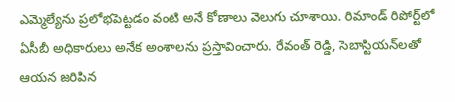ఎమ్మెల్యేను ప్రలోభపెట్టడం వంటి అనే కోణాలు వెలుగు చూశాయి. రిమాండ్‌ రిపోర్ట్‌లో ఏసీబీ అధికారులు అనేక అంశాలను ప్రస్తావించారు. రేవంత్‌ రెడ్డి, సెబాస్టియన్‌లతో ఆయన జరిపిన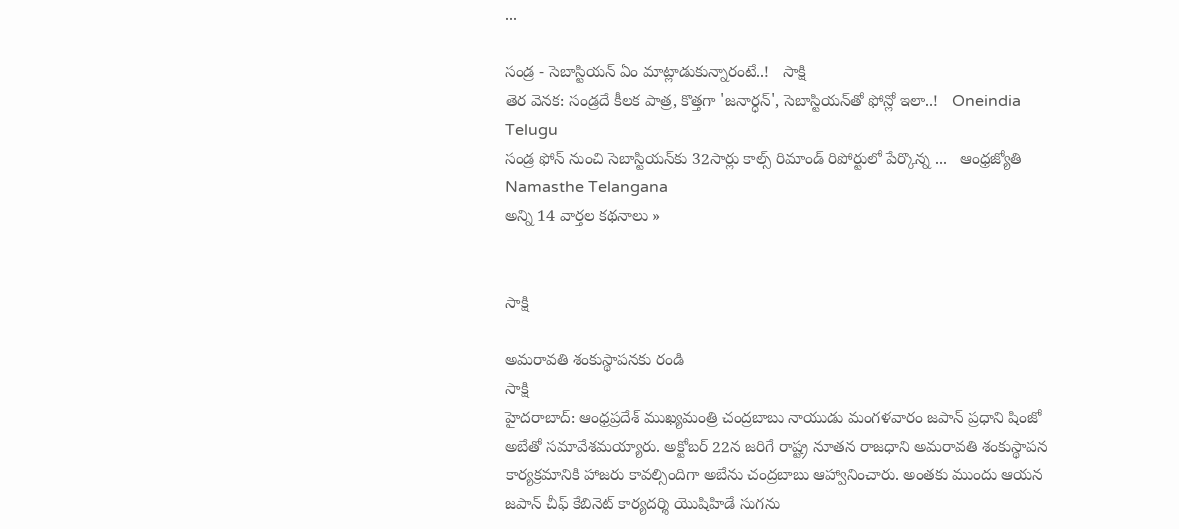...

సండ్ర - సెబాస్టియన్ ఏం మాట్లాడుకున్నారంటే..!   సాక్షి
తెర వెనక: సండ్రదే కీలక పాత్ర, కొత్తగా 'జనార్ధన్', సెబాస్టియన్‌తో ఫోన్లో ఇలా..!   Oneindia Telugu
సండ్ర ఫోన్‌ నుంచి సెబాస్టియన్‌కు 32సార్లు కాల్స్‌ రిమాండ్‌ రిపోర్టులో పేర్కొన్న ...   ఆంధ్రజ్యోతి
Namasthe Telangana
అన్ని 14 వార్తల కథనాలు »


సాక్షి

అమరావతి శంకుస్థాపనకు రండి
సాక్షి
హైదరాబాద్: ఆంధ్రప్రదేశ్ ముఖ్యమంత్రి చంద్రబాబు నాయుడు మంగళవారం జపాన్ ప్రధాని షింజో అబేతో సమావేశమయ్యారు. అక్టోబర్ 22న జరిగే రాష్ట్ర నూతన రాజధాని అమరావతి శంకుస్థాపన కార్యక్రమానికి హాజరు కావల్సిందిగా అబేను చంద్రబాబు ఆహ్వానించారు. అంతకు ముందు ఆయన జపాన్ చీఫ్ కేబినెట్ కార్యదర్శి యొషిహిడే సుగను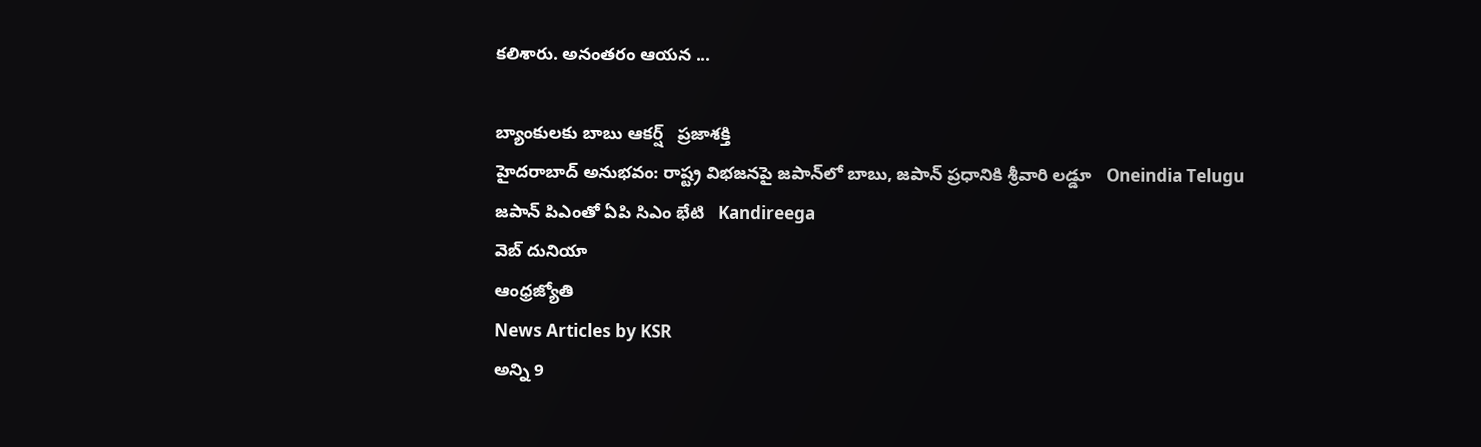కలిశారు. అనంతరం ఆయన ...

బ్యాంకులకు బాబు ఆకర్ష్‌   ప్రజాశక్తి
హైదరాబాద్‌ అనుభవం: రాష్ట్ర విభజనపై జపాన్‌లో బాబు, జపాన్ ప్రధానికి శ్రీవారి లడ్డూ   Oneindia Telugu
జపాన్ పిఎంతో ఏపి సిఎం భేటి   Kandireega
వెబ్ దునియా
ఆంధ్రజ్యోతి
News Articles by KSR
అన్ని 9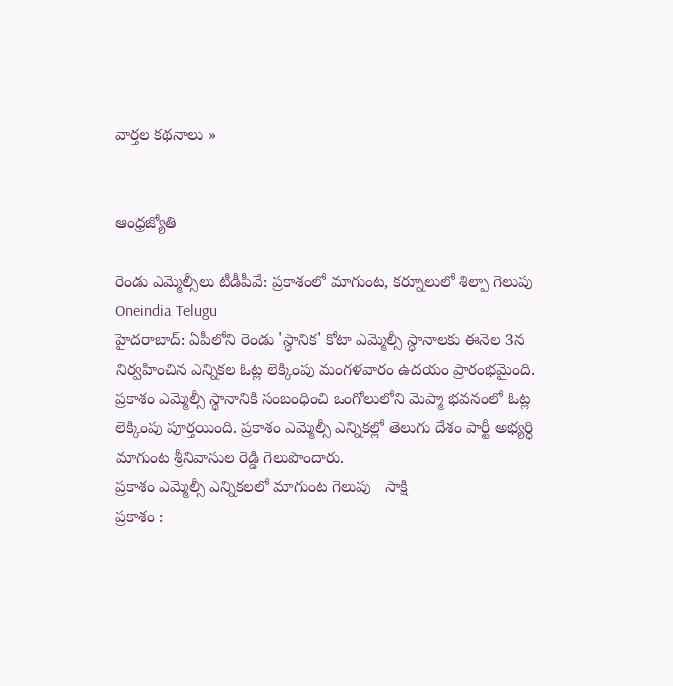వార్తల కథనాలు »


ఆంధ్రజ్యోతి

రెండు ఎమ్మెల్సీలు టీడీపీవే: ప్రకాశంలో మాగుంట, కర్నూలులో శిల్పా గెలుపు
Oneindia Telugu
హైదరాబాద్: ఏపీలోని రెండు 'స్ధానిక' కోటా ఎమ్మెల్సీ స్ధానాలకు ఈనెల 3న నిర్వహించిన ఎన్నికల ఓట్ల లెక్కింపు మంగళవారం ఉదయం ప్రారంభమైంది. ప్రకాశం ఎమ్మెల్సీ స్థానానికి సంబంధించి ఒంగోలులోని మెప్మా భవనంలో ఓట్ల లెక్కింపు పూర్తయింది. ప్రకాశం ఎమ్మెల్సీ ఎన్నికల్లో తెలుగు దేశం పార్టీ అభ్యర్ధి మాగుంట శ్రీనివాసుల రెడ్డి గెలుపొందారు.
ప్రకాశం ఎమ్మెల్సీ ఎన్నికలలో మాగుంట గెలుపు   సాక్షి
ప్రకాశం :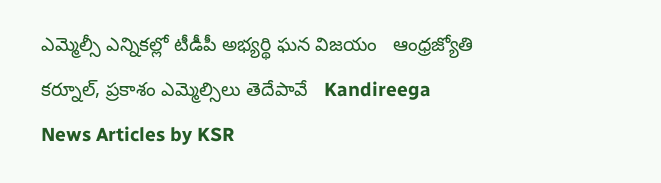ఎమ్మెల్సీ ఎన్నికల్లో టీడీపీ అభ్యర్థి ఘన విజయం   ఆంధ్రజ్యోతి
కర్నూల్, ప్రకాశం ఎమ్మెల్సిలు తెదేపావే   Kandireega
News Articles by KSR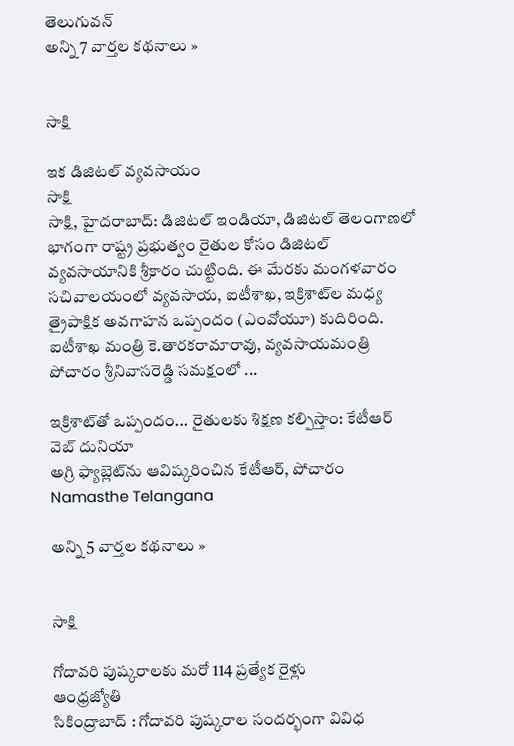తెలుగువన్
అన్ని 7 వార్తల కథనాలు »


సాక్షి

ఇక డిజిటల్ వ్యవసాయం
సాక్షి
సాక్షి, హైదరాబాద్: డిజిటల్ ఇండియా, డిజిటల్ తెలంగాణలో భాగంగా రాష్ట్ర ప్రభుత్వం రైతుల కోసం డిజిటల్ వ్యవసాయానికి శ్రీకారం చుట్టింది. ఈ మేరకు మంగళవారం సచివాలయంలో వ్యవసాయ, ఐటీశాఖ, ఇక్రిశాట్‌ల మధ్య త్రైపాక్షిక అవగాహన ఒప్పందం (ఎంవోయూ) కుదిరింది. ఐటీశాఖ మంత్రి కె.తారకరామారావు, వ్యవసాయమంత్రి పోచారం శ్రీనివాసరెడ్డి సమక్షంలో ...

ఇక్రిశాట్‌తో ఒప్పందం... రైతులకు శిక్షణ కల్పిస్తాం: కేటీఆర్   వెబ్ దునియా
అగ్రి ఫ్యాబ్లెట్‌ను ఆవిష్కరించిన కేటీఆర్, పోచారం   Namasthe Telangana

అన్ని 5 వార్తల కథనాలు »


సాక్షి

గోదావరి పుష్కరాలకు మరో 114 ప్రత్యేక రైళ్లు
ఆంధ్రజ్యోతి
సికింద్రాబాద్‌ : గోదావరి పుష్కరాల సందర్భంగా వివిధ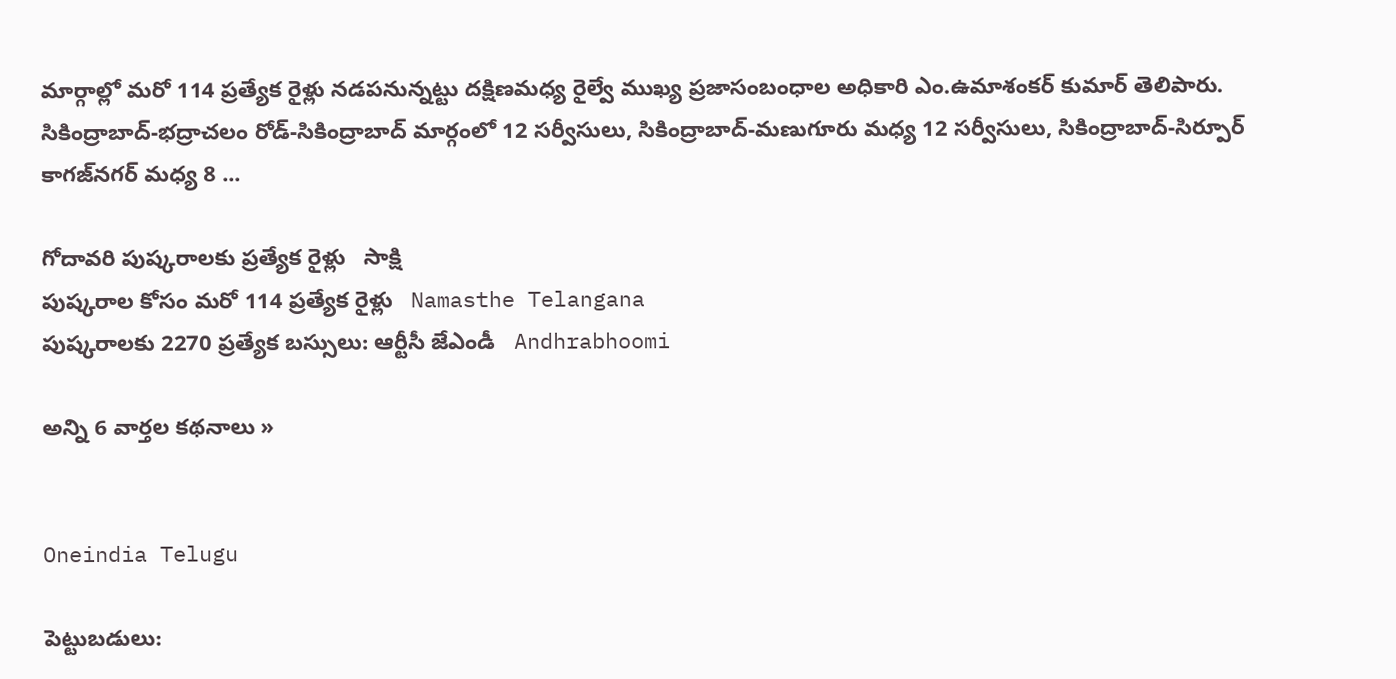మార్గాల్లో మరో 114 ప్రత్యేక రైళ్లు నడపనున్నట్టు దక్షిణమధ్య రైల్వే ముఖ్య ప్రజాసంబంధాల అధికారి ఎం.ఉమాశంకర్‌ కుమార్‌ తెలిపారు. సికింద్రాబాద్‌-భద్రాచలం రోడ్‌-సికింద్రాబాద్‌ మార్గంలో 12 సర్వీసులు, సికింద్రాబాద్‌-మణుగూరు మధ్య 12 సర్వీసులు, సికింద్రాబాద్‌-సిర్పూర్‌ కాగజ్‌నగర్‌ మధ్య 8 ...

గోదావరి పుష్కరాలకు ప్రత్యేక రైళ్లు   సాక్షి
పుష్కరాల కోసం మరో 114 ప్రత్యేక రైళ్లు   Namasthe Telangana
పుష్కరాలకు 2270 ప్రత్యేక బస్సులు: ఆర్టీసీ జేఎండీ   Andhrabhoomi

అన్ని 6 వార్తల కథనాలు »


Oneindia Telugu

పెట్టుబడులు: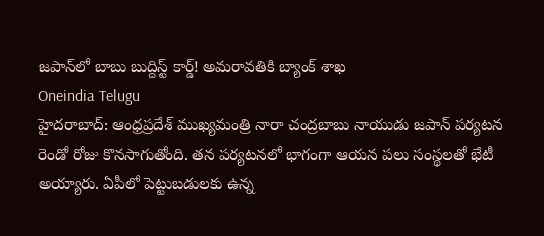జపాన్‌లో బాబు బుద్దిస్ట్ కార్డ్! అమరావతికి బ్యాంక్ శాఖ
Oneindia Telugu
హైదరాబాద్: ఆంధ్రప్రదేశ్ ముఖ్యమంత్రి నారా చంద్రబాబు నాయుడు జపాన్ పర్యటన రెండో రోజు కొనసాగుతోంది. తన పర్యటనలో భాగంగా ఆయన పలు సంస్థలతో భేటీ అయ్యారు. ఏపీలో పెట్టుబడులకు ఉన్న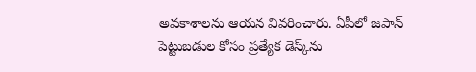అవకాశాలను ఆయన వివరించారు. ఏపీలో జపాన్ పెట్టుబడుల కోసం ప్రత్యేక డెస్క్‌ను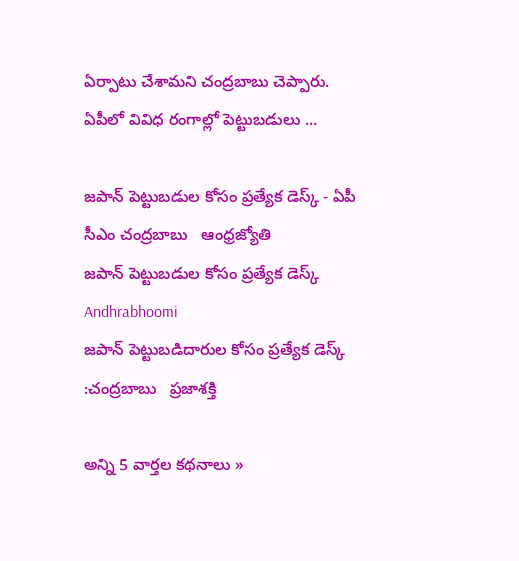ఏర్పాటు చేశామని చంద్రబాబు చెప్పారు. ఏపీలో వివిధ రంగాల్లో పెట్టుబడులు ...

జపాన్‌ పెట్టుబడుల కోసం ప్రత్యేక డెస్క్‌ - ఏపీ సీఎం చంద్రబాబు   ఆంధ్రజ్యోతి
జపాన్ పెట్టుబడుల కోసం ప్రత్యేక డెస్క్   Andhrabhoomi
జపాన్ పెట్టుబడిదారుల కోసం ప్రత్యేక డెస్క్ :చంద్రబాబు   ప్రజాశక్తి

అన్ని 5 వార్తల కథనాలు »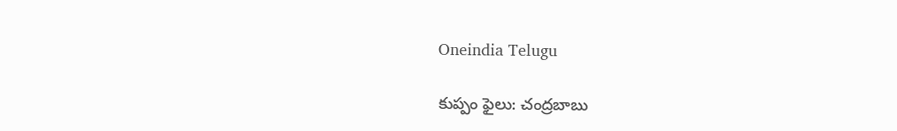Oneindia Telugu

కుప్పం ఫైలు: చంద్రబాబు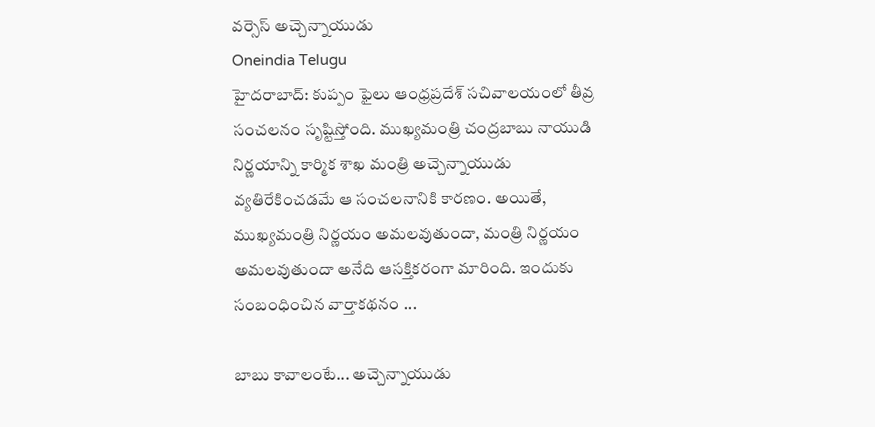వర్సెస్ అచ్చెన్నాయుడు
Oneindia Telugu
హైదరాబాద్: కుప్పం ఫైలు ఆంధ్రప్రదేశ్ సచివాలయంలో తీవ్ర సంచలనం సృష్టిస్తోంది. ముఖ్యమంత్రి చంద్రబాబు నాయుడి నిర్ణయాన్ని కార్మిక శాఖ మంత్రి అచ్చెన్నాయుడు వ్యతిరేకించడమే ఆ సంచలనానికి కారణం. అయితే, ముఖ్యమంత్రి నిర్ణయం అమలవుతుందా, మంత్రి నిర్ణయం అమలవుతుందా అనేది ఆసక్తికరంగా మారింది. ఇందుకు సంబంధించిన వార్తాకథనం ...

బాబు కావాలంటే... అచ్చెన్నాయుడు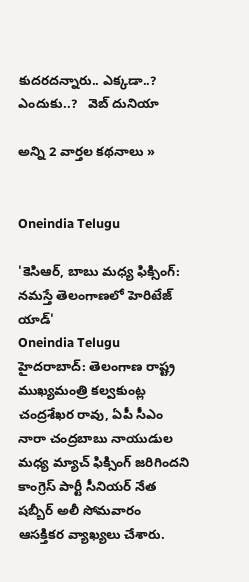కుదరదన్నారు.. ఎక్కడా..? ఎందుకు..?   వెబ్ దునియా

అన్ని 2 వార్తల కథనాలు »


Oneindia Telugu

'కెసిఆర్, బాబు మధ్య ఫిక్సింగ్: నమస్తే తెలంగాణలో హెరిటేజ్ యాడ్'
Oneindia Telugu
హైదరాబాద్: తెలంగాణ రాష్ట్ర ముఖ్యమంత్రి కల్వకుంట్ల చంద్రశేఖర రావు, ఏపీ సీఎం నారా చంద్రబాబు నాయుడుల మధ్య మ్యాచ్ ఫిక్సింగ్ జరిగిందని కాంగ్రెస్ పార్టీ సీనియర్ నేత షబ్బీర్ అలీ సోమవారం ఆసక్తికర వ్యాఖ్యలు చేశారు.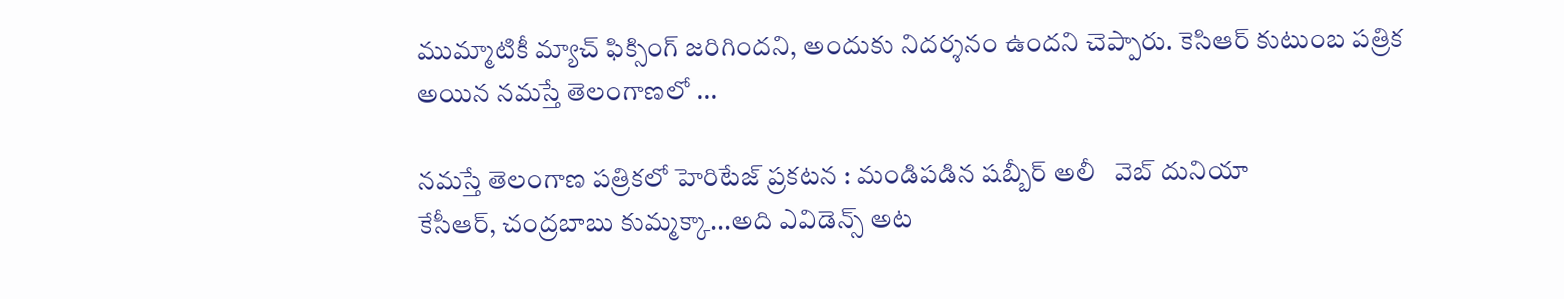ముమ్మాటికీ మ్యాచ్ ఫిక్సింగ్ జరిగిందని, అందుకు నిదర్శనం ఉందని చెప్పారు. కెసిఆర్ కుటుంబ పత్రిక అయిన నమస్తే తెలంగాణలో ...

నమస్తే తెలంగాణ పత్రికలో హెరిటేజ్ ప్రకటన : మండిపడిన షబ్బీర్ అలీ   వెబ్ దునియా
కేసీఆర్‌, చంద్ర‌బాబు కుమ్మ‌క్కా...అది ఎవిడెన్స్ అట‌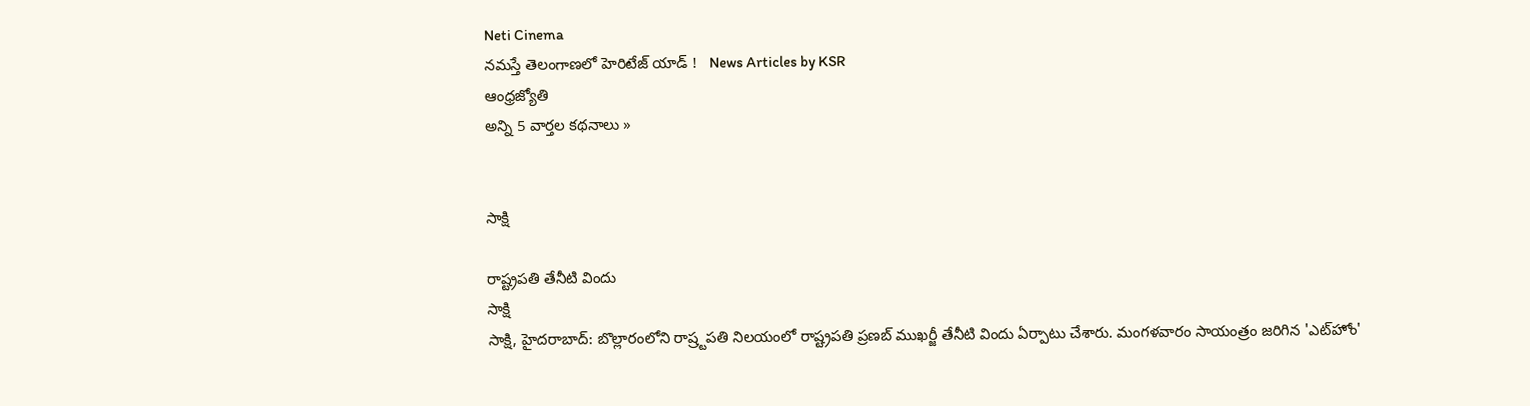Neti Cinema
నమస్తే తెలంగాణలో హెరిటేజ్ యాడ్ !   News Articles by KSR
ఆంధ్రజ్యోతి
అన్ని 5 వార్తల కథనాలు »


సాక్షి

రాష్ట్రపతి తేనీటి విందు
సాక్షి
సాక్షి, హైదరాబాద్: బొల్లారంలోని రాష్ర్టపతి నిలయంలో రాష్ట్రపతి ప్రణబ్ ముఖర్జీ తేనీటి విందు ఏర్పాటు చేశారు. మంగళవారం సాయంత్రం జరిగిన 'ఎట్‌హోం'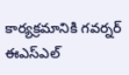కార్యక్రమానికి గవర్నర్ ఈఎస్‌ఎల్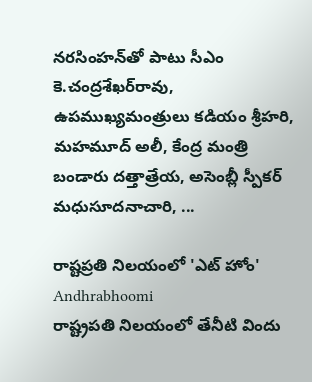నరసింహన్‌తో పాటు సీఎం కె.చంద్రశేఖర్‌రావు, ఉపముఖ్యమంత్రులు కడియం శ్రీహరి, మహమూద్ అలీ, కేంద్ర మంత్రి బండారు దత్తాత్రేయ, అసెంబ్లీ స్పీకర్ మధుసూదనాచారి, ...

రాష్టప్రతి నిలయంలో 'ఎట్ హోం'   Andhrabhoomi
రాష్ట్రపతి నిలయంలో తేనీటి విందు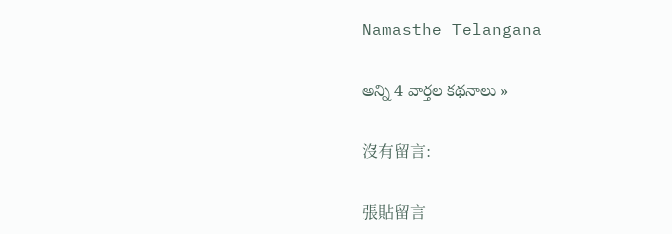Namasthe Telangana

అన్ని 4 వార్తల కథనాలు »

沒有留言:

張貼留言